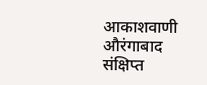आकाशवाणी औरंगाबाद
संक्षिप्त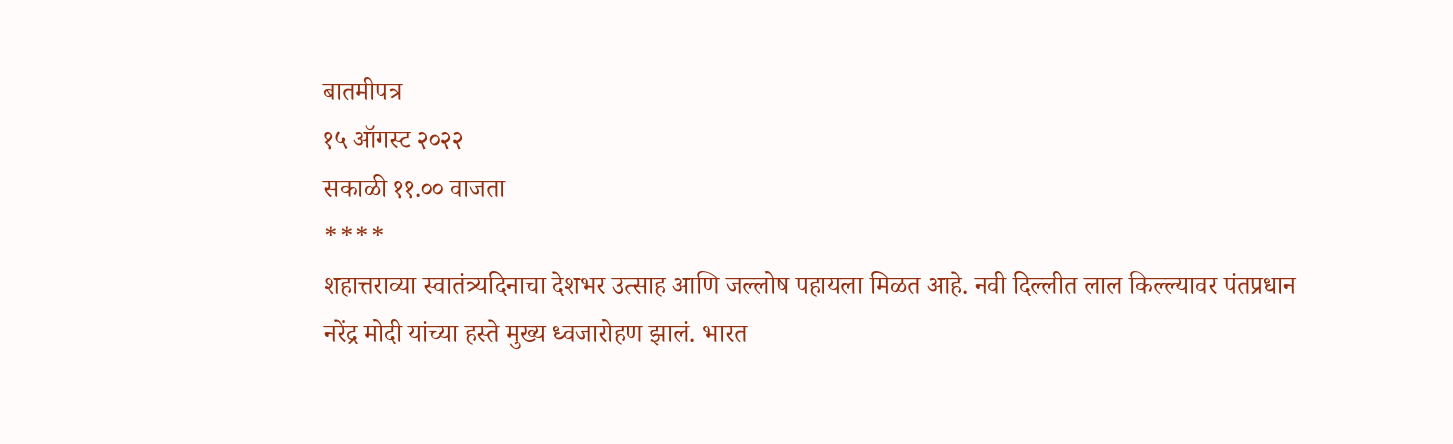बातमीपत्र
१५ ऑगस्ट २०२२
सकाळी ११.०० वाजता
****
शहात्तराव्या स्वातंत्र्यदिनाचा देशभर उत्साह आणि जल्लोष पहायला मिळत आहे. नवी दिल्लीत लाल किल्ल्यावर पंतप्रधान
नरेंद्र मोदी यांच्या हस्ते मुख्य ध्वजारोहण झालं. भारत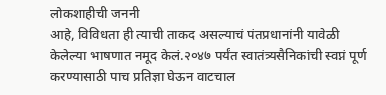लोकशाहीची जननी
आहे, विविधता ही त्याची ताकद असल्याचं पंतप्रधानांनी यावेळी
केलेल्या भाषणात नमूद केलं.२०४७ पर्यंत स्वातंत्र्यसैनिकांची स्वप्नं पूर्ण करण्यासाठी पाच प्रतिज्ञा घेऊन वाटचाल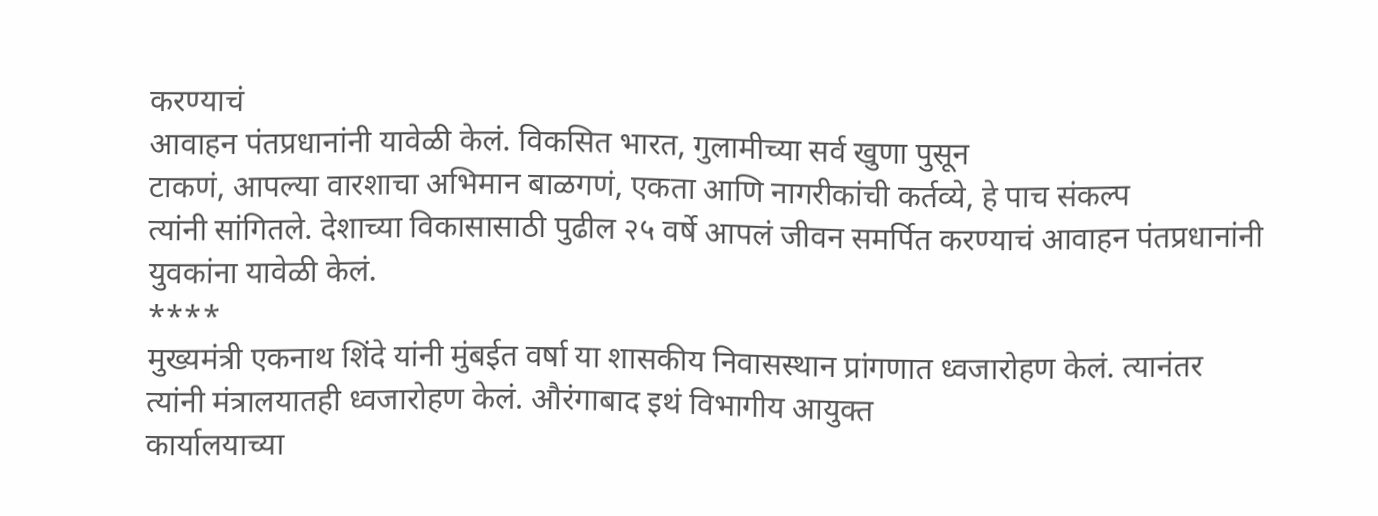करण्याचं
आवाहन पंतप्रधानांनी यावेळी केलं. विकसित भारत, गुलामीच्या सर्व खुणा पुसून
टाकणं, आपल्या वारशाचा अभिमान बाळगणं, एकता आणि नागरीकांची कर्तव्ये, हे पाच संकल्प
त्यांनी सांगितले. देशाच्या विकासासाठी पुढील २५ वर्षे आपलं जीवन समर्पित करण्याचं आवाहन पंतप्रधानांनी
युवकांना यावेळी केलं.
****
मुख्यमंत्री एकनाथ शिंदे यांनी मुंबईत वर्षा या शासकीय निवासस्थान प्रांगणात ध्वजारोहण केलं. त्यानंतर
त्यांनी मंत्रालयातही ध्वजारोहण केलं. औरंगाबाद इथं विभागीय आयुक्त
कार्यालयाच्या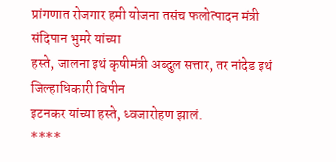प्रांगणात रोजगार हमी योजना तसंच फलोत्पादन मंत्री संदिपान भुमरे यांच्या
हस्ते, जालना इथं कृषीमंत्री अब्दुल सत्तार, तर नांदेड इथं जिल्हाधिकारी विपीन
इटनकर यांच्या हस्ते, ध्वजारोहण झालं.
****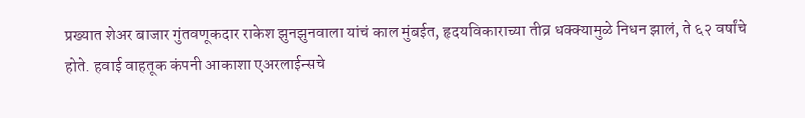प्रख्यात शेअर बाजार गुंतवणूकदार राकेश झुनझुनवाला यांचं काल मुंबईत, हृदयविकाराच्या तीव्र धक्क्यामुळे निधन झालं, ते ६२ वर्षांचे
होते. हवाई वाहतूक कंपनी आकाशा एअरलाईन्सचे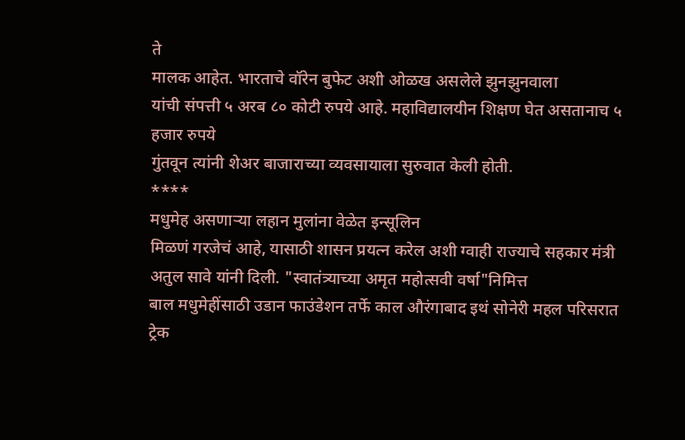ते
मालक आहेत. भारताचे वॉरेन बुफेट अशी ओळख असलेले झुनझुनवाला
यांची संपत्ती ५ अरब ८० कोटी रुपये आहे. महाविद्यालयीन शिक्षण घेत असतानाच ५ हजार रुपये
गुंतवून त्यांनी शेअर बाजाराच्या व्यवसायाला सुरुवात केली होती.
****
मधुमेह असणाऱ्या लहान मुलांना वेळेत इन्सूलिन
मिळणं गरजेचं आहे, यासाठी शासन प्रयत्न करेल अशी ग्वाही राज्याचे सहकार मंत्री
अतुल सावे यांनी दिली. "स्वातंत्र्याच्या अमृत महोत्सवी वर्षा"निमित्त
बाल मधुमेहींसाठी उडान फाउंडेशन तर्फे काल औरंगाबाद इथं सोनेरी महल परिसरात ट्रेक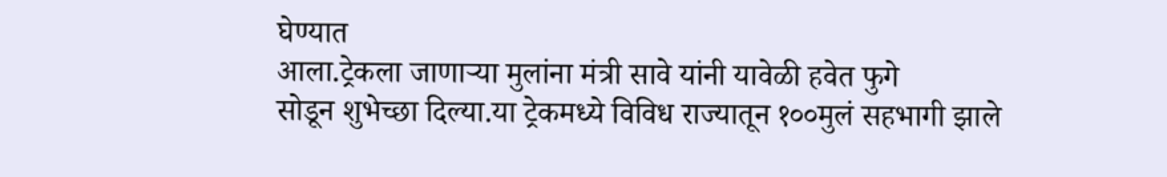घेण्यात
आला.ट्रेकला जाणाऱ्या मुलांना मंत्री सावे यांनी यावेळी हवेत फुगे
सोडून शुभेच्छा दिल्या.या ट्रेकमध्ये विविध राज्यातून १००मुलं सहभागी झाले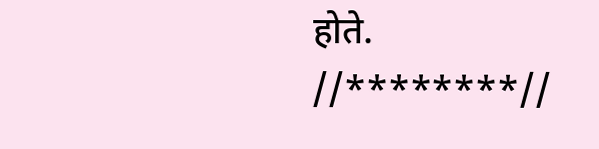होते.
//********//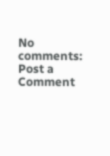No comments:
Post a Comment